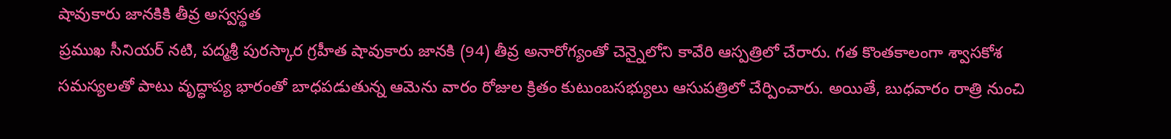షావుకారు జానకికి తీవ్ర అస్వస్థత
ప్రముఖ సీనియర్ నటి, పద్మశ్రీ పురస్కార గ్రహీత షావుకారు జానకి (94) తీవ్ర అనారోగ్యంతో చెన్నైలోని కావేరి ఆస్పత్రిలో చేరారు. గత కొంతకాలంగా శ్వాసకోశ సమస్యలతో పాటు వృద్ధాప్య భారంతో బాధపడుతున్న ఆమెను వారం రోజుల క్రితం కుటుంబసభ్యులు ఆసుపత్రిలో చేర్పించారు. అయితే, బుధవారం రాత్రి నుంచి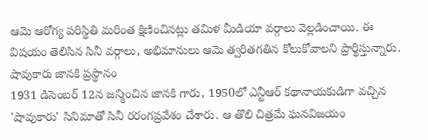ఆమె ఆరోగ్య పరిస్థితి మరింత క్షిణించినట్లు తమిళ మీడియా వర్గాలు వెల్లడించాయి. ఈ విషయం తెలిసిన సినీ వర్గాలు, అభిమానులు ఆమె త్వరితగతిన కోలుకోవాలని ప్రార్థిస్తున్నారు.
షావుకారు జానకి ప్రస్థానం
1931 డిసెంబర్ 12న జన్మించిన జానకి గారు, 1950లో ఎన్టీఆర్ కథానాయకుడిగా వచ్చిన 'షావుకారు' సినిమాతో సినీ రరంగప్రవేశం చేశారు. ఆ తొలి చిత్రమే ఘనవిజయం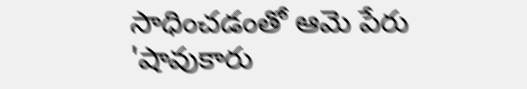సాధించడంతో ఆమె పేరు 'షావుకారు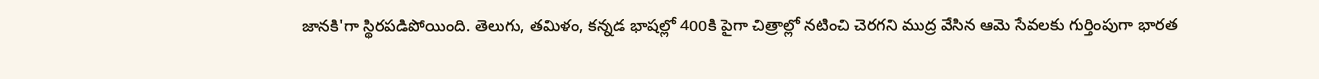జానకి'గా స్థిరపడిపోయింది. తెలుగు, తమిళం, కన్నడ భాషల్లో 400కి పైగా చిత్రాల్లో నటించి చెరగని ముద్ర వేసిన ఆమె సేవలకు గుర్తింపుగా భారత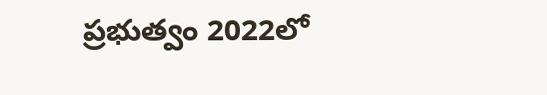ప్రభుత్వం 2022లో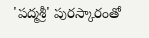'పద్మశ్రీ' పురస్కారంతో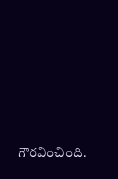గౌరవించింది.